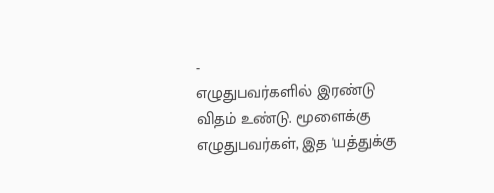-
எழுதுபவர்களில் இரண்டு விதம் உண்டு. மூளைக்கு எழுதுபவர்கள், இத 'யத்துக்கு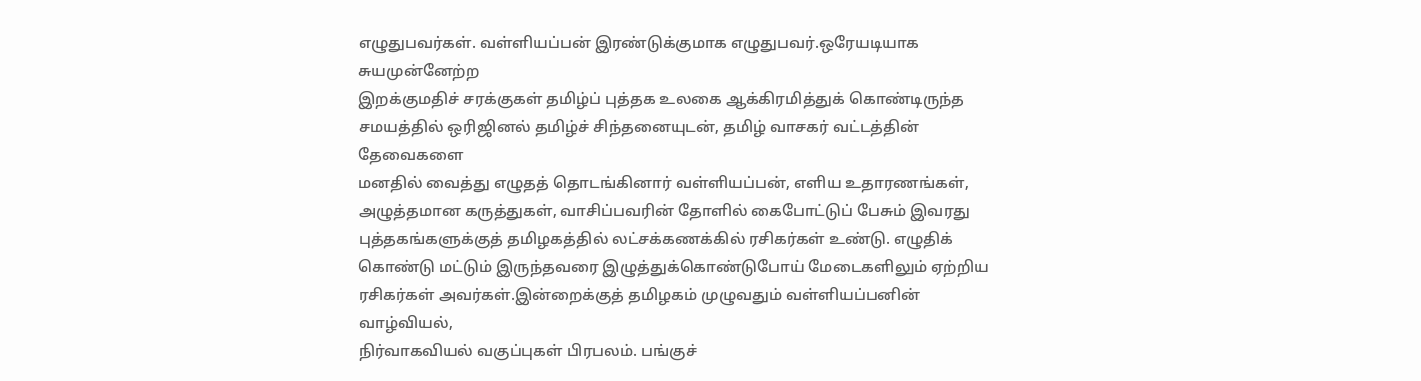எழுதுபவர்கள். வள்ளியப்பன் இரண்டுக்குமாக எழுதுபவர்.ஒரேயடியாக சுயமுன்னேற்ற
இறக்குமதிச் சரக்குகள் தமிழ்ப் புத்தக உலகை ஆக்கிரமித்துக் கொண்டிருந்த
சமயத்தில் ஒரிஜினல் தமிழ்ச் சிந்தனையுடன், தமிழ் வாசகர் வட்டத்தின் தேவைகளை
மனதில் வைத்து எழுதத் தொடங்கினார் வள்ளியப்பன், எளிய உதாரணங்கள்,
அழுத்தமான கருத்துகள், வாசிப்பவரின் தோளில் கைபோட்டுப் பேசும் இவரது
புத்தகங்களுக்குத் தமிழகத்தில் லட்சக்கணக்கில் ரசிகர்கள் உண்டு. எழுதிக்
கொண்டு மட்டும் இருந்தவரை இழுத்துக்கொண்டுபோய் மேடைகளிலும் ஏற்றிய
ரசிகர்கள் அவர்கள்.இன்றைக்குத் தமிழகம் முழுவதும் வள்ளியப்பனின் வாழ்வியல்,
நிர்வாகவியல் வகுப்புகள் பிரபலம். பங்குச்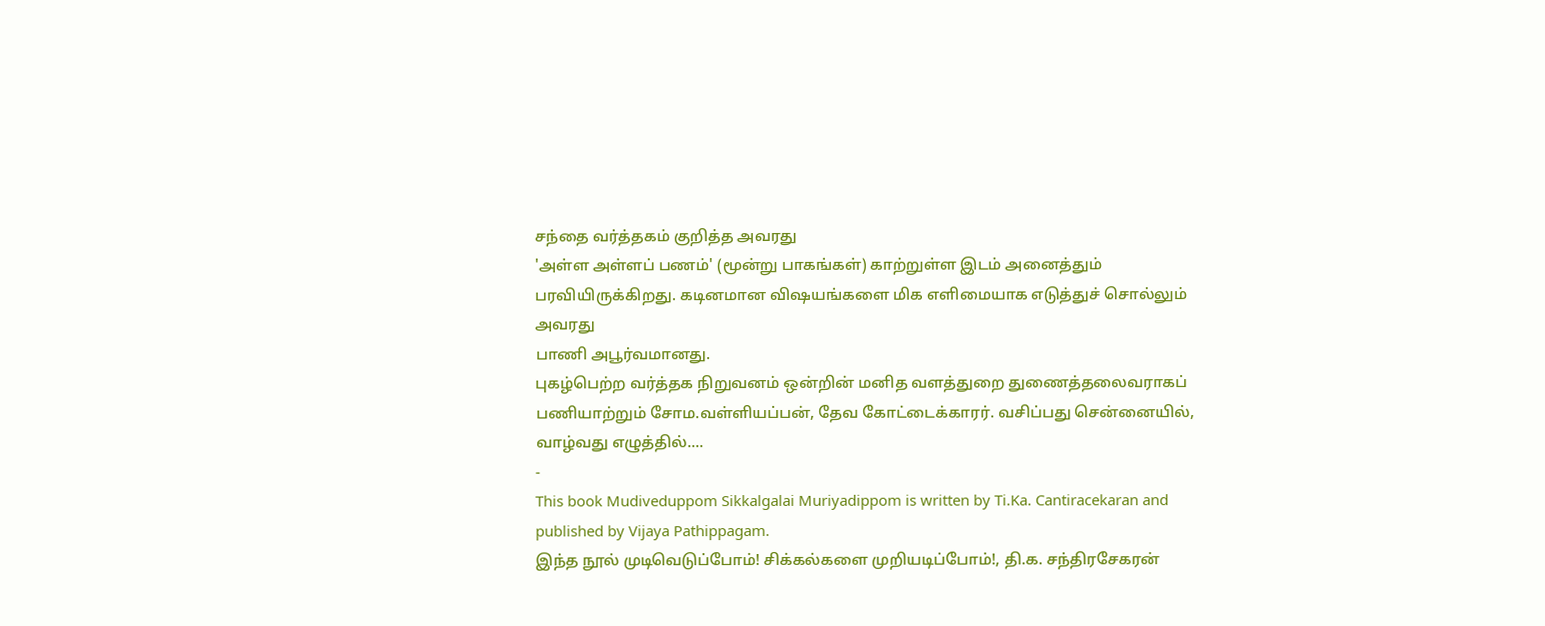சந்தை வர்த்தகம் குறித்த அவரது
'அள்ள அள்ளப் பணம்' (மூன்று பாகங்கள்) காற்றுள்ள இடம் அனைத்தும்
பரவியிருக்கிறது. கடினமான விஷயங்களை மிக எளிமையாக எடுத்துச் சொல்லும் அவரது
பாணி அபூர்வமானது.
புகழ்பெற்ற வர்த்தக நிறுவனம் ஒன்றின் மனித வளத்துறை துணைத்தலைவராகப்
பணியாற்றும் சோம.வள்ளியப்பன், தேவ கோட்டைக்காரர். வசிப்பது சென்னையில்,
வாழ்வது எழுத்தில்....
-
This book Mudiveduppom Sikkalgalai Muriyadippom is written by Ti.Ka. Cantiracekaran and published by Vijaya Pathippagam.
இந்த நூல் முடிவெடுப்போம்! சிக்கல்களை முறியடிப்போம்!, தி.க. சந்திரசேகரன்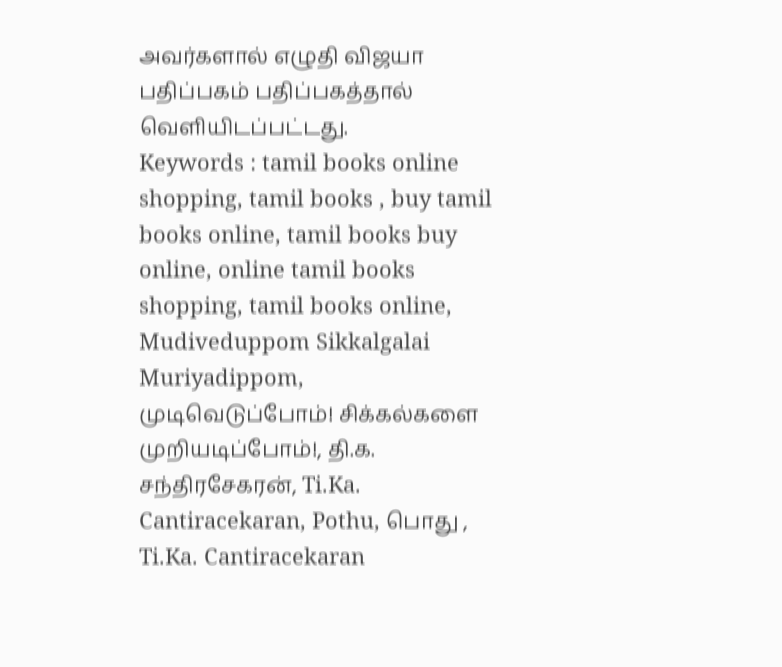அவர்களால் எழுதி விஜயா பதிப்பகம் பதிப்பகத்தால் வெளியிடப்பட்டது.
Keywords : tamil books online shopping, tamil books , buy tamil books online, tamil books buy online, online tamil books shopping, tamil books online, Mudiveduppom Sikkalgalai Muriyadippom, முடிவெடுப்போம்! சிக்கல்களை முறியடிப்போம்!, தி.க. சந்திரசேகரன், Ti.Ka. Cantiracekaran, Pothu, பொது , Ti.Ka. Cantiracekaran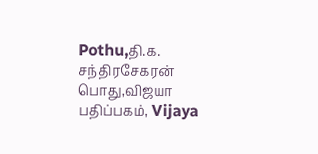Pothu,தி.க. சந்திரசேகரன் பொது,விஜயா பதிப்பகம், Vijaya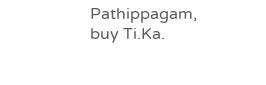Pathippagam, buy Ti.Ka.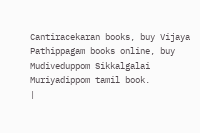Cantiracekaran books, buy Vijaya Pathippagam books online, buy Mudiveduppom Sikkalgalai Muriyadippom tamil book.
|